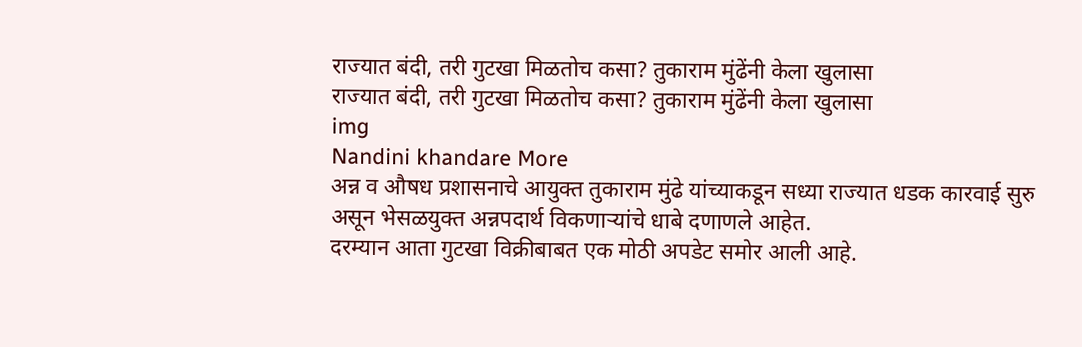राज्यात बंदी, तरी गुटखा मिळतोच कसा? तुकाराम मुंढेंनी केला खुलासा
राज्यात बंदी, तरी गुटखा मिळतोच कसा? तुकाराम मुंढेंनी केला खुलासा
img
Nandini khandare More
अन्न व औषध प्रशासनाचे आयुक्त तुकाराम मुंढे यांच्याकडून सध्या राज्यात धडक कारवाई सुरु असून भेसळयुक्त अन्नपदार्थ विकणाऱ्यांचे धाबे दणाणले आहेत.
दरम्यान आता गुटखा विक्रीबाबत एक मोठी अपडेट समोर आली आहे.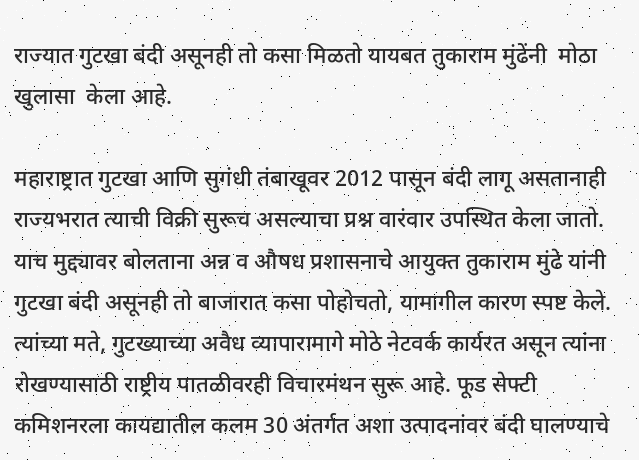राज्यात गुटखा बंदी असूनही तो कसा मिळतो यायबत तुकाराम मुंढेंनी  मोठा  खुलासा  केला आहे.

महाराष्ट्रात गुटखा आणि सुगंधी तंबाखूवर 2012 पासून बंदी लागू असतानाही राज्यभरात त्याची विक्री सुरूच असल्याचा प्रश्न वारंवार उपस्थित केला जातो.
याच मुद्द्यावर बोलताना अन्न व औषध प्रशासनाचे आयुक्त तुकाराम मुंढे यांनी गुटखा बंदी असूनही तो बाजारात कसा पोहोचतो, यामागील कारण स्पष्ट केले. त्यांच्या मते, गुटख्याच्या अवैध व्यापारामागे मोठे नेटवर्क कार्यरत असून त्यांना रोखण्यासाठी राष्ट्रीय पातळीवरही विचारमंथन सुरू आहे. फूड सेफ्टी कमिशनरला कायद्यातील कलम 30 अंतर्गत अशा उत्पादनांवर बंदी घालण्याचे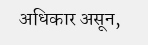अधिकार असून,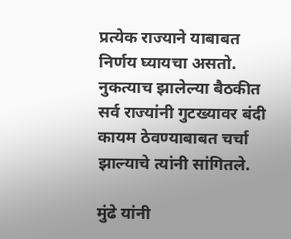प्रत्येक राज्याने याबाबत निर्णय घ्यायचा असतो. नुकत्याच झालेल्या बैठकीत सर्व राज्यांनी गुटख्यावर बंदी कायम ठेवण्याबाबत चर्चा झाल्याचे त्यांनी सांगितले.

मुंढे यांनी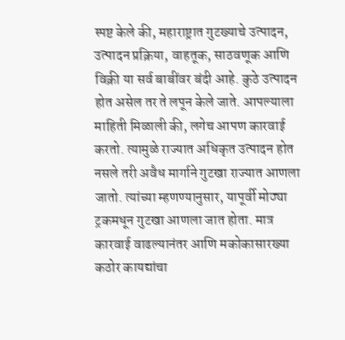स्पष्ट केले की, महाराष्ट्रात गुटख्याचे उत्पादन, उत्पादन प्रक्रिया, वाहतूक, साठवणूक आणि विक्री या सर्व बाबींवर बंदी आहे. कुठे उत्पादन होत असेल तर ते लपून केले जाते. आपल्याला माहिती मिळाली की, लगेच आपण कारवाई करतो. त्यामुळे राज्यात अधिकृत उत्पादन होत नसले तरी अवैध मार्गाने गुटखा राज्यात आणला जातो. त्यांच्या म्हणण्यानुसार, यापूर्वी मोठ्या ट्रकमधून गुटखा आणला जात होता. मात्र कारवाई वाढल्यानंतर आणि मकोकासारख्या कठोर कायद्यांचा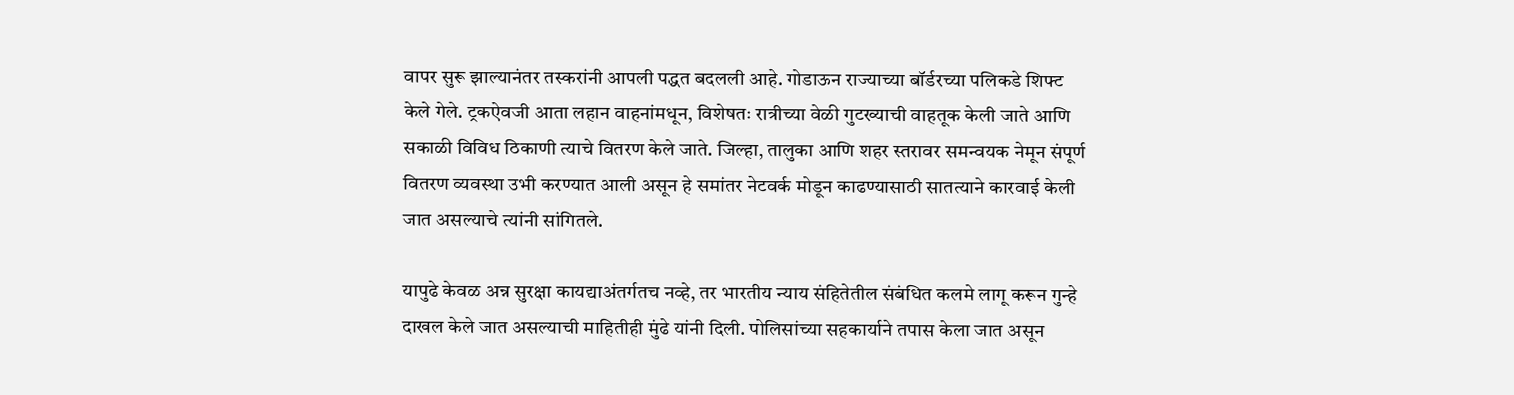वापर सुरू झाल्यानंतर तस्करांनी आपली पद्धत बदलली आहे. गोडाऊन राज्याच्या बॉर्डरच्या पलिकडे शिफ्ट केले गेले. ट्रकऐवजी आता लहान वाहनांमधून, विशेषतः रात्रीच्या वेळी गुटख्याची वाहतूक केली जाते आणि सकाळी विविध ठिकाणी त्याचे वितरण केले जाते. जिल्हा, तालुका आणि शहर स्तरावर समन्वयक नेमून संपूर्ण वितरण व्यवस्था उभी करण्यात आली असून हे समांतर नेटवर्क मोडून काढण्यासाठी सातत्याने कारवाई केली जात असल्याचे त्यांनी सांगितले.

यापुढे केवळ अन्न सुरक्षा कायद्याअंतर्गतच नव्हे, तर भारतीय न्याय संहितेतील संबंधित कलमे लागू करून गुन्हे दाखल केले जात असल्याची माहितीही मुंढे यांनी दिली. पोलिसांच्या सहकार्याने तपास केला जात असून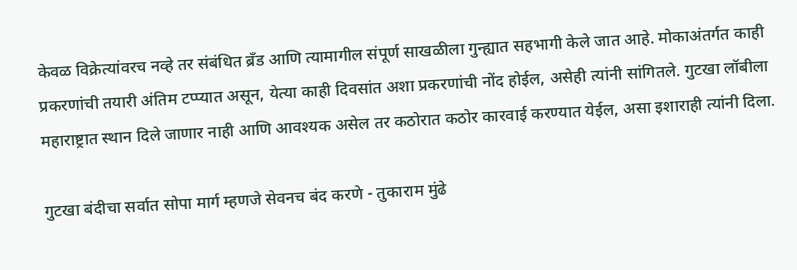केवळ विक्रेत्यांवरच नव्हे तर संबंधित ब्रँड आणि त्यामागील संपूर्ण साखळीला गुन्ह्यात सहभागी केले जात आहे. मोकाअंतर्गत काही प्रकरणांची तयारी अंतिम टप्प्यात असून, येत्या काही दिवसांत अशा प्रकरणांची नोंद होईल, असेही त्यांनी सांगितले. गुटखा लॉबीला महाराष्ट्रात स्थान दिले जाणार नाही आणि आवश्यक असेल तर कठोरात कठोर कारवाई करण्यात येईल, असा इशाराही त्यांनी दिला.

गुटखा बंदीचा सर्वात सोपा मार्ग म्हणजे सेवनच बंद करणे - तुकाराम मुंढे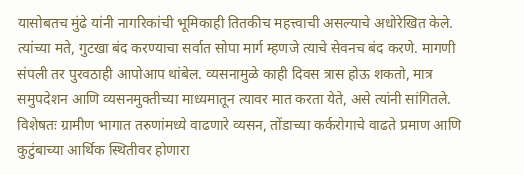यासोबतच मुंढे यांनी नागरिकांची भूमिकाही तितकीच महत्त्वाची असल्याचे अधोरेखित केले. त्यांच्या मते, गुटखा बंद करण्याचा सर्वात सोपा मार्ग म्हणजे त्याचे सेवनच बंद करणे. मागणी संपली तर पुरवठाही आपोआप थांबेल. व्यसनामुळे काही दिवस त्रास होऊ शकतो, मात्र समुपदेशन आणि व्यसनमुक्तीच्या माध्यमातून त्यावर मात करता येते, असे त्यांनी सांगितले. विशेषतः ग्रामीण भागात तरुणांमध्ये वाढणारे व्यसन, तोंडाच्या कर्करोगाचे वाढते प्रमाण आणि कुटुंबाच्या आर्थिक स्थितीवर होणारा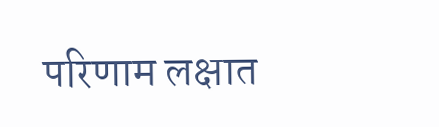परिणाम लक्षात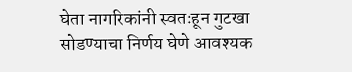घेता नागरिकांनी स्वतःहून गुटखा सोडण्याचा निर्णय घेणे आवश्यक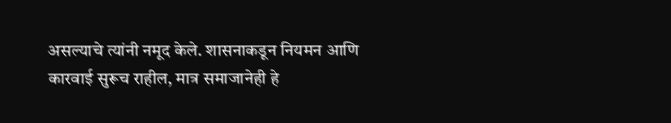असल्याचे त्यांनी नमूद केले. शासनाकडून नियमन आणि कारवाई सुरूच राहील, मात्र समाजानेही हे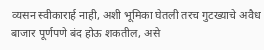व्यसन स्वीकारार्ह नाही, अशी भूमिका घेतली तरच गुटख्याचे अवैध बाजार पूर्णपणे बंद होऊ शकतील, असे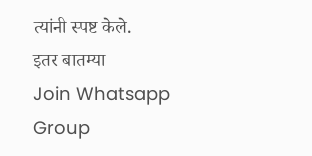त्यांनी स्पष्ट केले.
इतर बातम्या
Join Whatsapp Group